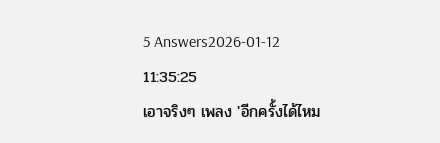5 Answers2026-01-12 11:35:25
เอาจริงๆ เพลง 'อีกครั้งได้ไหม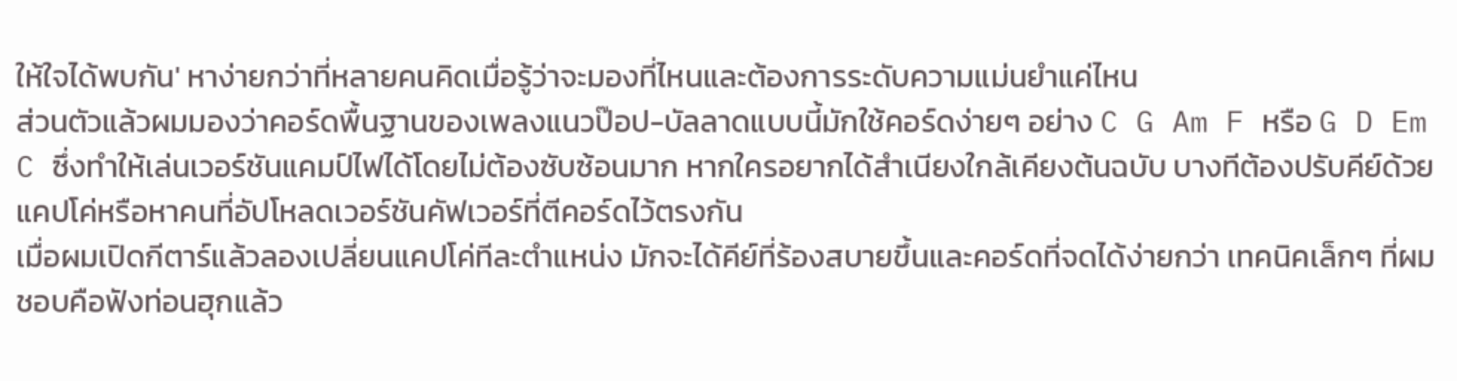ให้ใจได้พบกัน' หาง่ายกว่าที่หลายคนคิดเมื่อรู้ว่าจะมองที่ไหนและต้องการระดับความแม่นยำแค่ไหน
ส่วนตัวแล้วผมมองว่าคอร์ดพื้นฐานของเพลงแนวป๊อป-บัลลาดแบบนี้มักใช้คอร์ดง่ายๆ อย่าง C G Am F หรือ G D Em C ซึ่งทำให้เล่นเวอร์ชันแคมป์ไฟได้โดยไม่ต้องซับซ้อนมาก หากใครอยากได้สำเนียงใกล้เคียงต้นฉบับ บางทีต้องปรับคีย์ด้วยแคปโค่หรือหาคนที่อัปโหลดเวอร์ชันคัฟเวอร์ที่ตีคอร์ดไว้ตรงกัน
เมื่อผมเปิดกีตาร์แล้วลองเปลี่ยนแคปโค่ทีละตำแหน่ง มักจะได้คีย์ที่ร้องสบายขึ้นและคอร์ดที่จดได้ง่ายกว่า เทคนิคเล็กๆ ที่ผมชอบคือฟังท่อนฮุกแล้ว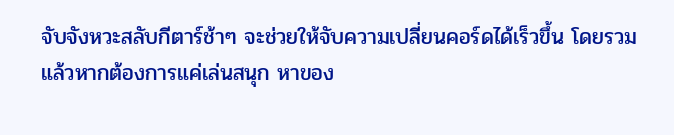จับจังหวะสลับกีตาร์ช้าๆ จะช่วยให้จับความเปลี่ยนคอร์ดได้เร็วขึ้น โดยรวมแล้วหากต้องการแค่เล่นสนุก หาของ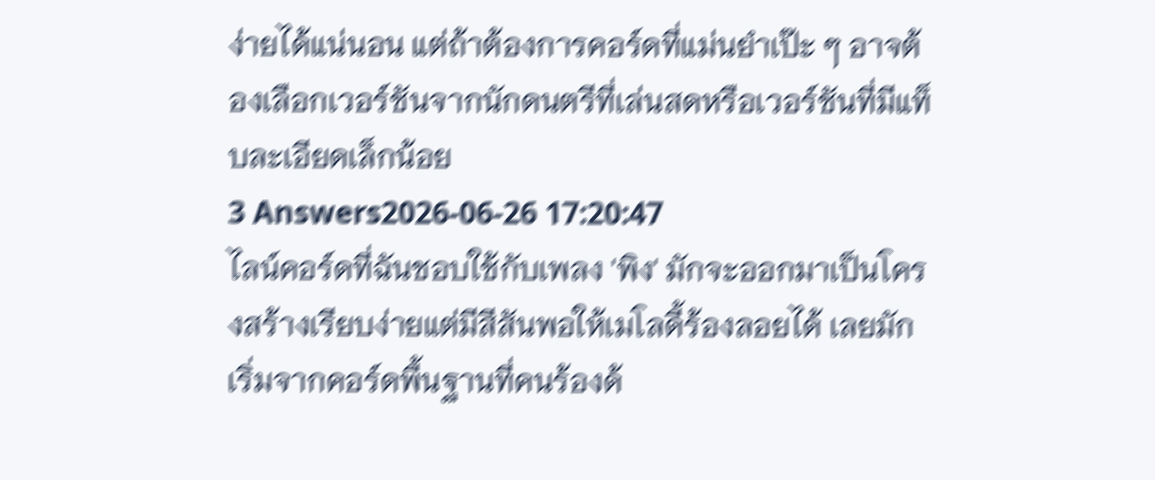ง่ายได้แน่นอน แต่ถ้าต้องการคอร์ดที่แม่นยำเป๊ะ ๆ อาจต้องเลือกเวอร์ชันจากนักดนตรีที่เล่นสดหรือเวอร์ชันที่มีแท็บละเอียดเล็กน้อย
3 Answers2026-06-26 17:20:47
ไลน์คอร์ดที่ฉันชอบใช้กับเพลง 'พิง' มักจะออกมาเป็นโครงสร้างเรียบง่ายแต่มีสีสันพอให้เมโลดี้ร้องลอยได้ เลยมักเริ่มจากคอร์ดพื้นฐานที่คนร้องด้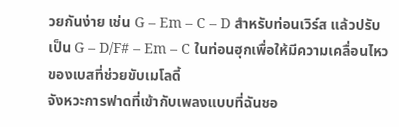วยกันง่าย เช่น G – Em – C – D สำหรับท่อนเวิร์ส แล้วปรับเป็น G – D/F# – Em – C ในท่อนฮุกเพื่อให้มีความเคลื่อนไหวของเบสที่ช่วยขับเมโลดี้
จังหวะการฟาดที่เข้ากับเพลงแบบที่ฉันชอ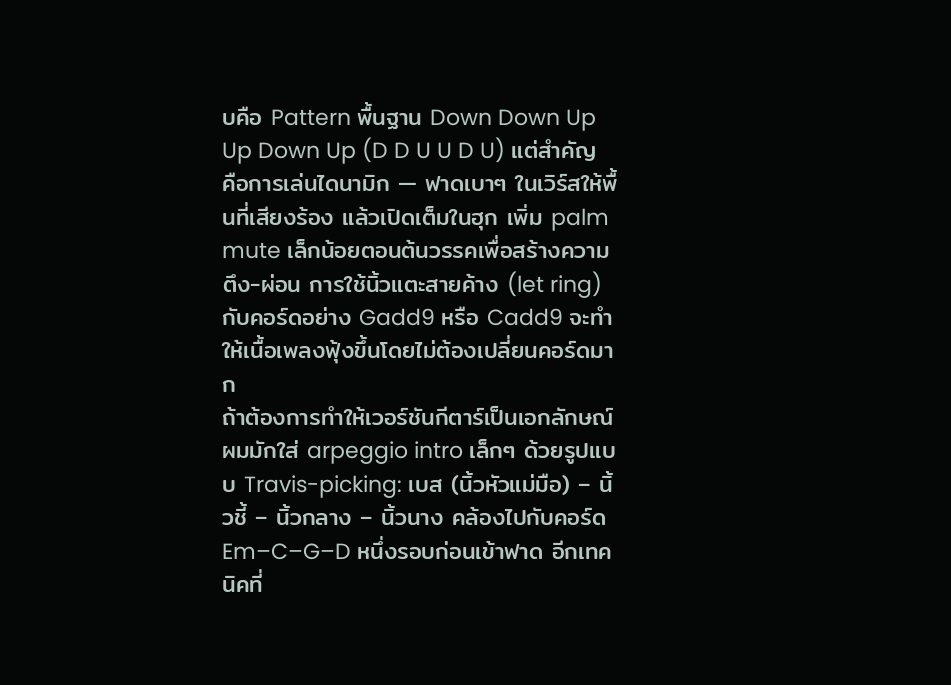บคือ Pattern พื้นฐาน Down Down Up Up Down Up (D D U U D U) แต่สำคัญคือการเล่นไดนามิก — ฟาดเบาๆ ในเวิร์สให้พื้นที่เสียงร้อง แล้วเปิดเต็มในฮุก เพิ่ม palm mute เล็กน้อยตอนต้นวรรคเพื่อสร้างความตึง-ผ่อน การใช้นิ้วแตะสายค้าง (let ring) กับคอร์ดอย่าง Gadd9 หรือ Cadd9 จะทำให้เนื้อเพลงฟุ้งขึ้นโดยไม่ต้องเปลี่ยนคอร์ดมาก
ถ้าต้องการทำให้เวอร์ชันกีตาร์เป็นเอกลักษณ์ ผมมักใส่ arpeggio intro เล็กๆ ด้วยรูปแบบ Travis-picking: เบส (นิ้วหัวแม่มือ) – นิ้วชี้ – นิ้วกลาง – นิ้วนาง คล้องไปกับคอร์ด Em–C–G–D หนึ่งรอบก่อนเข้าฟาด อีกเทคนิคที่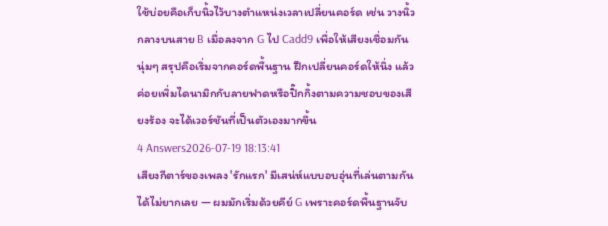ใช้บ่อยคือเก็บนิ้วไว้บางตำแหน่งเวลาเปลี่ยนคอร์ด เช่น วางนิ้วกลางบนสาย B เมื่อลงจาก G ไป Cadd9 เพื่อให้เสียงเชื่อมกันนุ่มๆ สรุปคือเริ่มจากคอร์ดพื้นฐาน ฝึกเปลี่ยนคอร์ดให้นิ่ง แล้วค่อยเพิ่มไดนามิกกับลายฟาดหรือปิ๊กกิ้งตามความชอบของเสียงร้อง จะได้เวอร์ชันที่เป็นตัวเองมากขึ้น
4 Answers2026-07-19 18:13:41
เสียงกีตาร์ของเพลง 'รักแรก' มีเสน่ห์แบบอบอุ่นที่เล่นตามกันได้ไม่ยากเลย — ผมมักเริ่มด้วยคีย์ G เพราะคอร์ดพื้นฐานจับ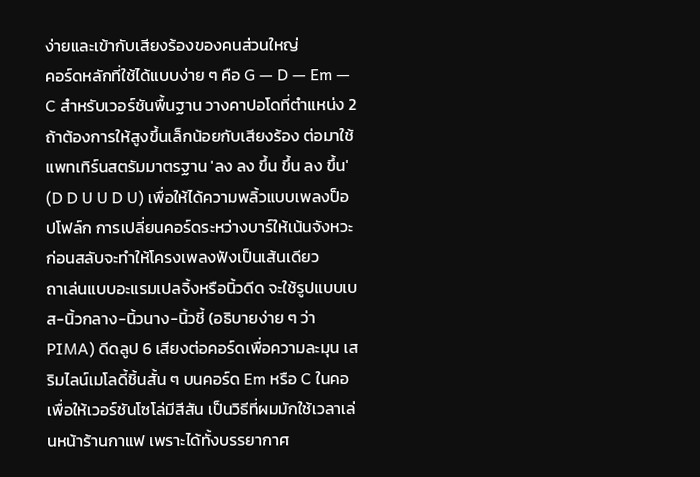ง่ายและเข้ากับเสียงร้องของคนส่วนใหญ่
คอร์ดหลักที่ใช้ได้แบบง่าย ๆ คือ G — D — Em — C สำหรับเวอร์ชันพื้นฐาน วางคาปอโดที่ตำแหน่ง 2 ถ้าต้องการให้สูงขึ้นเล็กน้อยกับเสียงร้อง ต่อมาใช้แพทเทิร์นสตรัมมาตรฐาน 'ลง ลง ขึ้น ขึ้น ลง ขึ้น' (D D U U D U) เพื่อให้ได้ความพลิ้วแบบเพลงป็อปโฟล์ก การเปลี่ยนคอร์ดระหว่างบาร์ให้เน้นจังหวะก่อนสลับจะทำให้โครงเพลงฟังเป็นเส้นเดียว
ถาเล่นแบบอะแรมเปลจิ้งหรือนิ้วดีด จะใช้รูปแบบเบส-นิ้วกลาง-นิ้วนาง-นิ้วชี้ (อธิบายง่าย ๆ ว่า PIMA) ดีดลูป 6 เสียงต่อคอร์ดเพื่อความละมุน เสริมไลน์เมโลดี้ชิ้นสั้น ๆ บนคอร์ด Em หรือ C ในคอเพื่อให้เวอร์ชันโซโล่มีสีสัน เป็นวิธีที่ผมมักใช้เวลาเล่นหน้าร้านกาแฟ เพราะได้ทั้งบรรยากาศ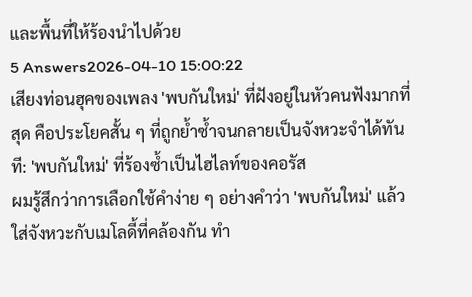และพื้นที่ให้ร้องนำไปด้วย
5 Answers2026-04-10 15:00:22
เสียงท่อนฮุคของเพลง 'พบกันใหม่' ที่ฝังอยู่ในหัวคนฟังมากที่สุด คือประโยคสั้น ๆ ที่ถูกย้ำซ้ำจนกลายเป็นจังหวะจำได้ทันที: 'พบกันใหม่' ที่ร้องซ้ำเป็นไฮไลท์ของคอรัส
ผมรู้สึกว่าการเลือกใช้คำง่าย ๆ อย่างคำว่า 'พบกันใหม่' แล้วใส่จังหวะกับเมโลดี้ที่คล้องกัน ทำ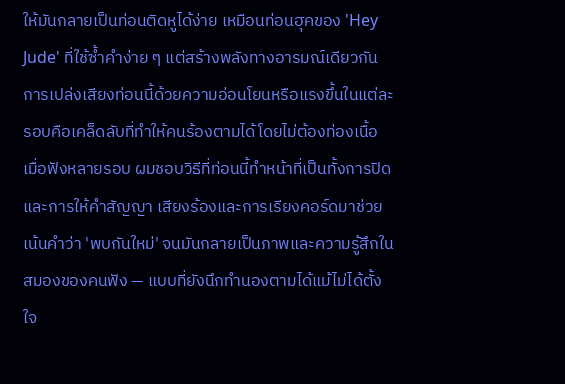ให้มันกลายเป็นท่อนติดหูได้ง่าย เหมือนท่อนฮุคของ 'Hey Jude' ที่ใช้ซ้ำคำง่าย ๆ แต่สร้างพลังทางอารมณ์เดียวกัน การเปล่งเสียงท่อนนี้ด้วยความอ่อนโยนหรือแรงขึ้นในแต่ละรอบคือเคล็ดลับที่ทำให้คนร้องตามได้โดยไม่ต้องท่องเนื้อ
เมื่อฟังหลายรอบ ผมชอบวิธีที่ท่อนนี้ทำหน้าที่เป็นทั้งการปิดและการให้คำสัญญา เสียงร้องและการเรียงคอร์ดมาช่วยเน้นคำว่า 'พบกันใหม่' จนมันกลายเป็นภาพและความรู้สึกในสมองของคนฟัง — แบบที่ยังนึกทำนองตามได้แม้ไม่ได้ตั้งใจ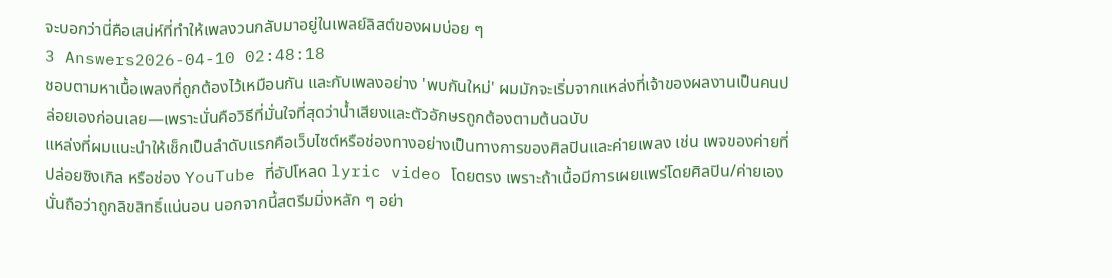จะบอกว่านี่คือเสน่ห์ที่ทำให้เพลงวนกลับมาอยู่ในเพลย์ลิสต์ของผมบ่อย ๆ
3 Answers2026-04-10 02:48:18
ชอบตามหาเนื้อเพลงที่ถูกต้องไว้เหมือนกัน และกับเพลงอย่าง 'พบกันใหม่' ผมมักจะเริ่มจากแหล่งที่เจ้าของผลงานเป็นคนปล่อยเองก่อนเลย—เพราะนั่นคือวิธีที่มั่นใจที่สุดว่าน้ำเสียงและตัวอักษรถูกต้องตามต้นฉบับ
แหล่งที่ผมแนะนำให้เช็กเป็นลำดับแรกคือเว็บไซต์หรือช่องทางอย่างเป็นทางการของศิลปินและค่ายเพลง เช่น เพจของค่ายที่ปล่อยซิงเกิล หรือช่อง YouTube ที่อัปโหลด lyric video โดยตรง เพราะถ้าเนื้อมีการเผยแพร่โดยศิลปิน/ค่ายเอง นั่นถือว่าถูกลิขสิทธิ์แน่นอน นอกจากนี้สตรีมมิ่งหลัก ๆ อย่า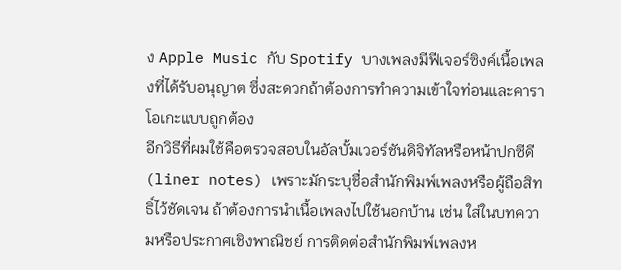ง Apple Music กับ Spotify บางเพลงมีฟีเจอร์ซิงค์เนื้อเพลงที่ได้รับอนุญาต ซึ่งสะดวกถ้าต้องการทำความเข้าใจท่อนและคาราโอเกะแบบถูกต้อง
อีกวิธีที่ผมใช้คือตรวจสอบในอัลบั้มเวอร์ชันดิจิทัลหรือหน้าปกซีดี (liner notes) เพราะมักระบุชื่อสำนักพิมพ์เพลงหรือผู้ถือสิทธิ์ไว้ชัดเจน ถ้าต้องการนำเนื้อเพลงไปใช้นอกบ้าน เช่น ใส่ในบทความหรือประกาศเชิงพาณิชย์ การติดต่อสำนักพิมพ์เพลงห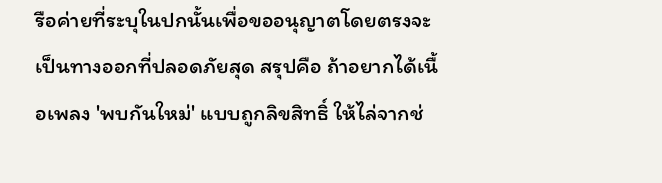รือค่ายที่ระบุในปกนั้นเพื่อขออนุญาตโดยตรงจะเป็นทางออกที่ปลอดภัยสุด สรุปคือ ถ้าอยากได้เนื้อเพลง 'พบกันใหม่' แบบถูกลิขสิทธิ์ ให้ไล่จากช่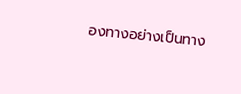องทางอย่างเป็นทาง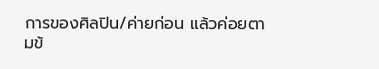การของศิลปิน/ค่ายก่อน แล้วค่อยตามข้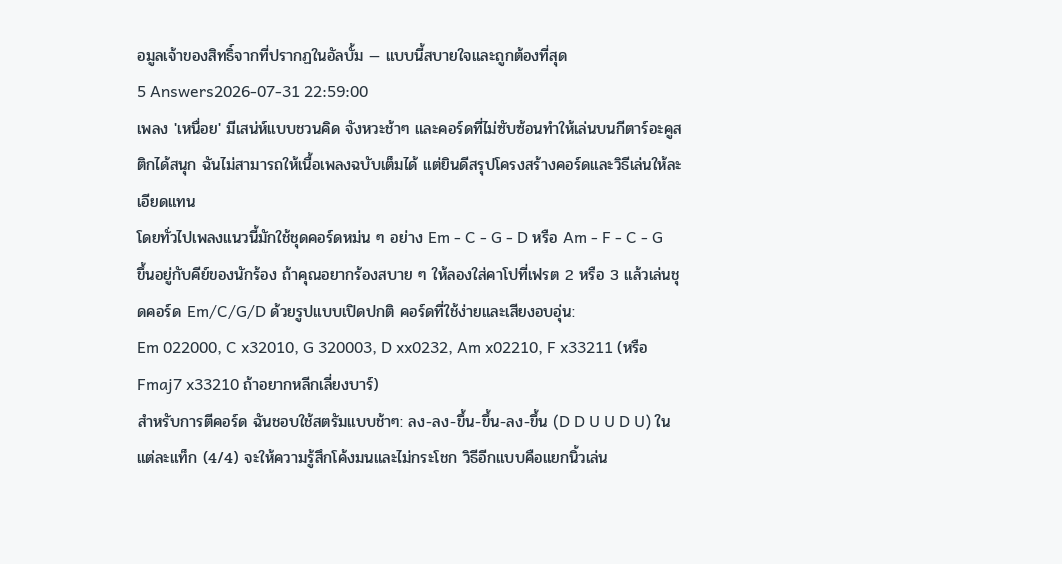อมูลเจ้าของสิทธิ์จากที่ปรากฏในอัลบั้ม — แบบนี้สบายใจและถูกต้องที่สุด
5 Answers2026-07-31 22:59:00
เพลง 'เหนื่อย' มีเสน่ห์แบบชวนคิด จังหวะช้าๆ และคอร์ดที่ไม่ซับซ้อนทำให้เล่นบนกีตาร์อะคูสติกได้สนุก ฉันไม่สามารถให้เนื้อเพลงฉบับเต็มได้ แต่ยินดีสรุปโครงสร้างคอร์ดและวิธีเล่นให้ละเอียดแทน
โดยทั่วไปเพลงแนวนี้มักใช้ชุดคอร์ดหม่น ๆ อย่าง Em - C - G - D หรือ Am - F - C - G ขึ้นอยู่กับคีย์ของนักร้อง ถ้าคุณอยากร้องสบาย ๆ ให้ลองใส่คาโปที่เฟรต 2 หรือ 3 แล้วเล่นชุดคอร์ด Em/C/G/D ด้วยรูปแบบเปิดปกติ คอร์ดที่ใช้ง่ายและเสียงอบอุ่น:
Em 022000, C x32010, G 320003, D xx0232, Am x02210, F x33211 (หรือ Fmaj7 x33210 ถ้าอยากหลีกเลี่ยงบาร์)
สำหรับการตีคอร์ด ฉันชอบใช้สตรัมแบบช้าๆ: ลง-ลง-ขึ้น-ขึ้น-ลง-ขึ้น (D D U U D U) ในแต่ละแท็ก (4/4) จะให้ความรู้สึกโค้งมนและไม่กระโชก วิธีอีกแบบคือแยกนิ้วเล่น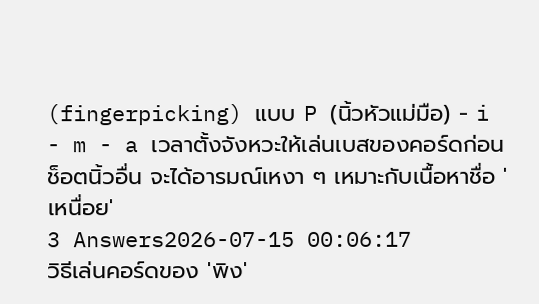(fingerpicking) แบบ P (นิ้วหัวแม่มือ) - i - m - a เวลาตั้งจังหวะให้เล่นเบสของคอร์ดก่อนช็อตนิ้วอื่น จะได้อารมณ์เหงา ๆ เหมาะกับเนื้อหาชื่อ 'เหนื่อย'
3 Answers2026-07-15 00:06:17
วิธีเล่นคอร์ดของ 'พิง'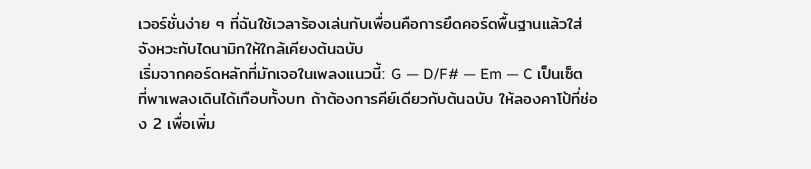เวอร์ชั่นง่าย ๆ ที่ฉันใช้เวลาร้องเล่นกับเพื่อนคือการยึดคอร์ดพื้นฐานแล้วใส่จังหวะกับไดนามิกให้ใกล้เคียงต้นฉบับ
เริ่มจากคอร์ดหลักที่มักเจอในเพลงแนวนี้: G — D/F# — Em — C เป็นเซ็ตที่พาเพลงเดินได้เกือบทั้งบท ถ้าต้องการคีย์เดียวกับต้นฉบับ ให้ลองคาโป้ที่ช่อง 2 เพื่อเพิ่ม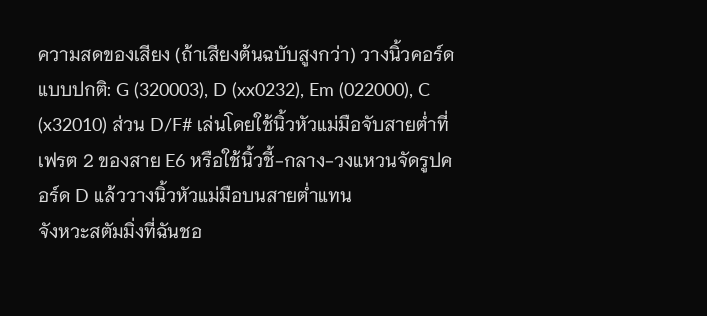ความสดของเสียง (ถ้าเสียงต้นฉบับสูงกว่า) วางนิ้วคอร์ดแบบปกติ: G (320003), D (xx0232), Em (022000), C (x32010) ส่วน D/F# เล่นโดยใช้นิ้วหัวแม่มือจับสายต่ำที่เฟรต 2 ของสาย E6 หรือใช้นิ้วชี้-กลาง-วงแหวนจัดรูปคอร์ด D แล้ววางนิ้วหัวแม่มือบนสายต่ำแทน
จังหวะสตัมมิ่งที่ฉันชอ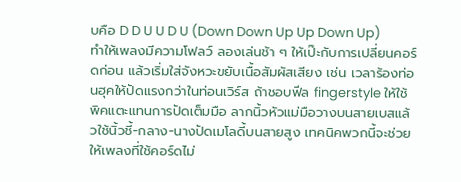บคือ D D U U D U (Down Down Up Up Down Up) ทำให้เพลงมีความโฟลว์ ลองเล่นช้า ๆ ให้เป๊ะกับการเปลี่ยนคอร์ดก่อน แล้วเริ่มใส่จังหวะขยับเนื้อสัมผัสเสียง เช่น เวลาร้องท่อนฮุคให้ปัดแรงกว่าในท่อนเวิร์ส ถ้าชอบฟีล fingerstyle ให้ใช้พิคแตะแทนการปัดเต็มมือ ลากนิ้วหัวแม่มือวางบนสายเบสแล้วใช้นิ้วชี้-กลาง-นางปัดเมโลดี้บนสายสูง เทคนิคพวกนี้จะช่วยให้เพลงที่ใช้คอร์ดไม่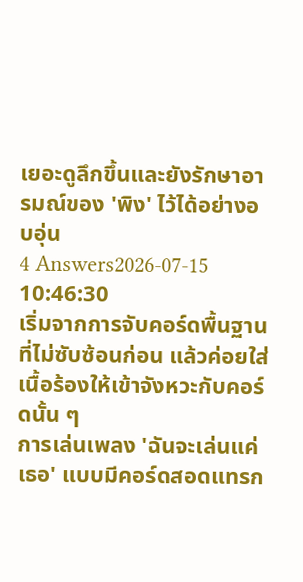เยอะดูลึกขึ้นและยังรักษาอารมณ์ของ 'พิง' ไว้ได้อย่างอบอุ่น
4 Answers2026-07-15 10:46:30
เริ่มจากการจับคอร์ดพื้นฐานที่ไม่ซับซ้อนก่อน แล้วค่อยใส่เนื้อร้องให้เข้าจังหวะกับคอร์ดนั้น ๆ
การเล่นเพลง 'ฉันจะเล่นแค่เธอ' แบบมีคอร์ดสอดแทรก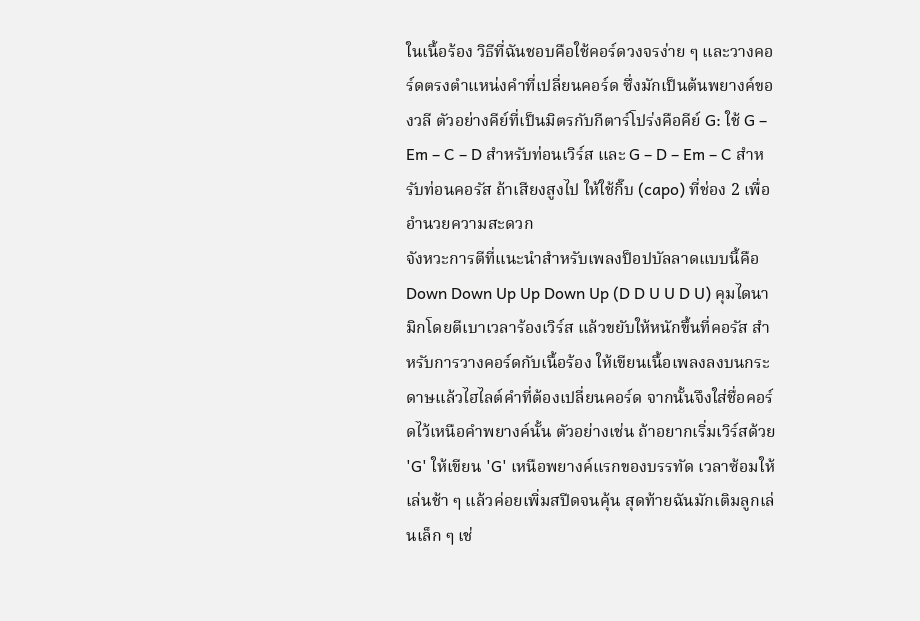ในเนื้อร้อง วิธีที่ฉันชอบคือใช้คอร์ดวงจรง่าย ๆ และวางคอร์ดตรงตำแหน่งคำที่เปลี่ยนคอร์ด ซึ่งมักเป็นต้นพยางค์ของวลี ตัวอย่างคีย์ที่เป็นมิตรกับกีตาร์โปร่งคือคีย์ G: ใช้ G – Em – C – D สำหรับท่อนเวิร์ส และ G – D – Em – C สำหรับท่อนคอรัส ถ้าเสียงสูงไป ให้ใช้กิ๊บ (capo) ที่ช่อง 2 เพื่ออำนวยความสะดวก
จังหวะการตีที่แนะนำสำหรับเพลงป็อปบัลลาดแบบนี้คือ Down Down Up Up Down Up (D D U U D U) คุมไดนามิกโดยตีเบาเวลาร้องเวิร์ส แล้วขยับให้หนักขึ้นที่คอรัส สำหรับการวางคอร์ดกับเนื้อร้อง ให้เขียนเนื้อเพลงลงบนกระดาษแล้วไฮไลต์คำที่ต้องเปลี่ยนคอร์ด จากนั้นจึงใส่ชื่อคอร์ดไว้เหนือคำพยางค์นั้น ตัวอย่างเช่น ถ้าอยากเริ่มเวิร์สด้วย 'G' ให้เขียน 'G' เหนือพยางค์แรกของบรรทัด เวลาซ้อมให้เล่นช้า ๆ แล้วค่อยเพิ่มสปีดจนคุ้น สุดท้ายฉันมักเติมลูกเล่นเล็ก ๆ เช่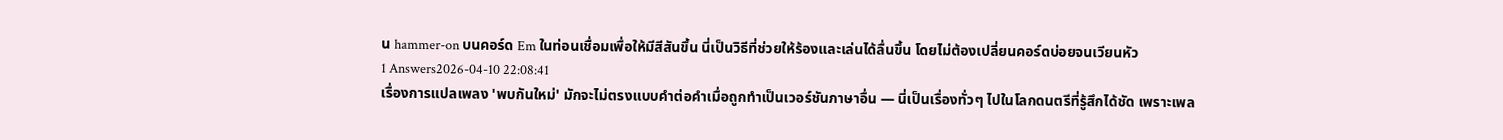น hammer-on บนคอร์ด Em ในท่อนเชื่อมเพื่อให้มีสีสันขึ้น นี่เป็นวิธีที่ช่วยให้ร้องและเล่นได้ลื่นขึ้น โดยไม่ต้องเปลี่ยนคอร์ดบ่อยจนเวียนหัว
1 Answers2026-04-10 22:08:41
เรื่องการแปลเพลง 'พบกันใหม่' มักจะไม่ตรงแบบคำต่อคำเมื่อถูกทำเป็นเวอร์ชันภาษาอื่น — นี่เป็นเรื่องทั่วๆ ไปในโลกดนตรีที่รู้สึกได้ชัด เพราะเพล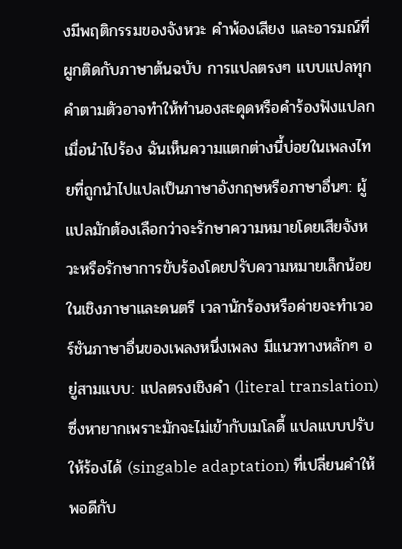งมีพฤติกรรมของจังหวะ คำพ้องเสียง และอารมณ์ที่ผูกติดกับภาษาต้นฉบับ การแปลตรงๆ แบบแปลทุกคำตามตัวอาจทำให้ทำนองสะดุดหรือคำร้องฟังแปลกเมื่อนำไปร้อง ฉันเห็นความแตกต่างนี้บ่อยในเพลงไทยที่ถูกนำไปแปลเป็นภาษาอังกฤษหรือภาษาอื่นๆ: ผู้แปลมักต้องเลือกว่าจะรักษาความหมายโดยเสียจังหวะหรือรักษาการขับร้องโดยปรับความหมายเล็กน้อย
ในเชิงภาษาและดนตรี เวลานักร้องหรือค่ายจะทำเวอร์ชันภาษาอื่นของเพลงหนึ่งเพลง มีแนวทางหลักๆ อยู่สามแบบ: แปลตรงเชิงคำ (literal translation) ซึ่งหายากเพราะมักจะไม่เข้ากับเมโลดี้ แปลแบบปรับให้ร้องได้ (singable adaptation) ที่เปลี่ยนคำให้พอดีกับ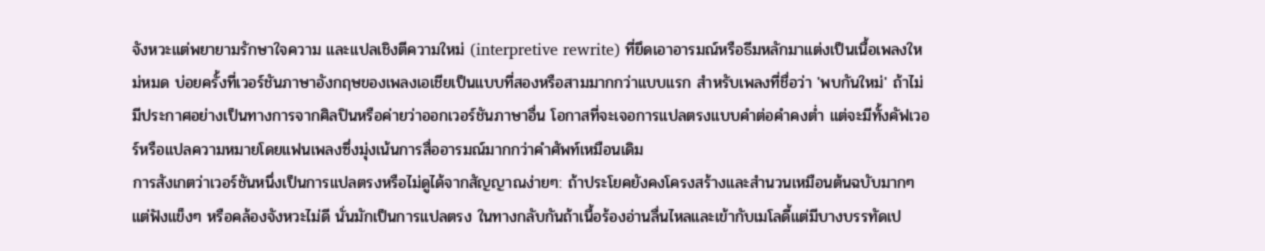จังหวะแต่พยายามรักษาใจความ และแปลเชิงตีความใหม่ (interpretive rewrite) ที่ยึดเอาอารมณ์หรือธีมหลักมาแต่งเป็นเนื้อเพลงใหม่หมด บ่อยครั้งที่เวอร์ชันภาษาอังกฤษของเพลงเอเชียเป็นแบบที่สองหรือสามมากกว่าแบบแรก สำหรับเพลงที่ชื่อว่า 'พบกันใหม่' ถ้าไม่มีประกาศอย่างเป็นทางการจากศิลปินหรือค่ายว่าออกเวอร์ชันภาษาอื่น โอกาสที่จะเจอการแปลตรงแบบคำต่อคำคงต่ำ แต่จะมีทั้งคัฟเวอร์หรือแปลความหมายโดยแฟนเพลงซึ่งมุ่งเน้นการสื่ออารมณ์มากกว่าคำศัพท์เหมือนเดิม
การสังเกตว่าเวอร์ชันหนึ่งเป็นการแปลตรงหรือไม่ดูได้จากสัญญาณง่ายๆ: ถ้าประโยคยังคงโครงสร้างและสำนวนเหมือนต้นฉบับมากๆ แต่ฟังแข็งๆ หรือคล้องจังหวะไม่ดี นั่นมักเป็นการแปลตรง ในทางกลับกันถ้าเนื้อร้องอ่านลื่นไหลและเข้ากับเมโลดี้แต่มีบางบรรทัดเป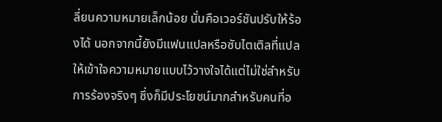ลี่ยนความหมายเล็กน้อย นั่นคือเวอร์ชันปรับให้ร้องได้ นอกจากนี้ยังมีแฟนแปลหรือซับไตเติลที่แปลให้เข้าใจความหมายแบบไว้วางใจได้แต่ไม่ใช่สำหรับการร้องจริงๆ ซึ่งก็มีประโยชน์มากสำหรับคนที่อ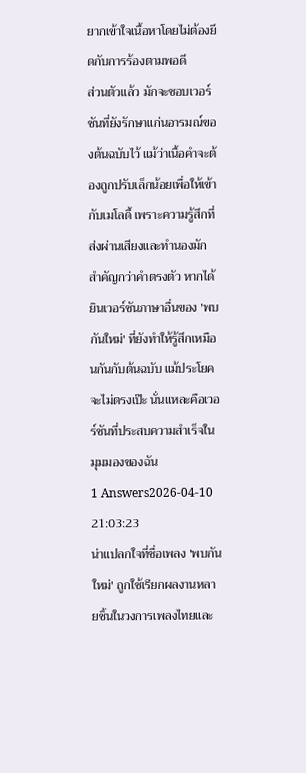ยากเข้าใจเนื้อหาโดยไม่ต้องยึดกับการร้องตามพอดี
ส่วนตัวแล้ว มักจะชอบเวอร์ชันที่ยังรักษาแก่นอารมณ์ของต้นฉบับไว้ แม้ว่าเนื้อคำจะต้องถูกปรับเล็กน้อยเพื่อให้เข้ากับเมโลดี้ เพราะความรู้สึกที่ส่งผ่านเสียงและทำนองมักสำคัญกว่าคำตรงตัว หากได้ยินเวอร์ชันภาษาอื่นของ 'พบกันใหม่' ที่ยังทำให้รู้สึกเหมือนกันกับต้นฉบับ แม้ประโยคจะไม่ตรงเป๊ะ นั่นแหละคือเวอร์ชันที่ประสบความสำเร็จในมุมมองของฉัน
1 Answers2026-04-10 21:03:23
น่าแปลกใจที่ชื่อเพลง 'พบกันใหม่' ถูกใช้เรียกผลงานหลายชิ้นในวงการเพลงไทยและ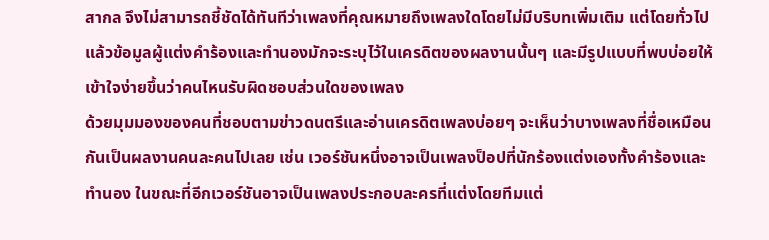สากล จึงไม่สามารถชี้ชัดได้ทันทีว่าเพลงที่คุณหมายถึงเพลงใดโดยไม่มีบริบทเพิ่มเติม แต่โดยทั่วไปแล้วข้อมูลผู้แต่งคำร้องและทำนองมักจะระบุไว้ในเครดิตของผลงานนั้นๆ และมีรูปแบบที่พบบ่อยให้เข้าใจง่ายขึ้นว่าคนไหนรับผิดชอบส่วนใดของเพลง
ด้วยมุมมองของคนที่ชอบตามข่าวดนตรีและอ่านเครดิตเพลงบ่อยๆ จะเห็นว่าบางเพลงที่ชื่อเหมือนกันเป็นผลงานคนละคนไปเลย เช่น เวอร์ชันหนึ่งอาจเป็นเพลงป็อปที่นักร้องแต่งเองทั้งคำร้องและทำนอง ในขณะที่อีกเวอร์ชันอาจเป็นเพลงประกอบละครที่แต่งโดยทีมแต่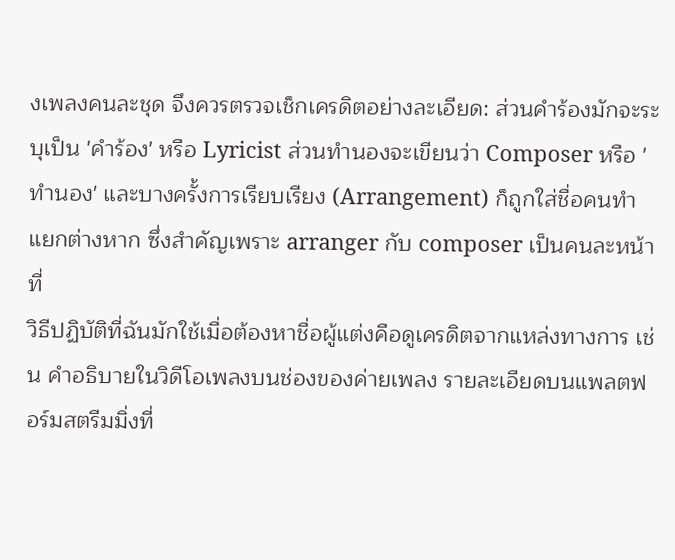งเพลงคนละชุด จึงควรตรวจเช็กเครดิตอย่างละเอียด: ส่วนคำร้องมักจะระบุเป็น 'คำร้อง' หรือ Lyricist ส่วนทำนองจะเขียนว่า Composer หรือ 'ทำนอง' และบางครั้งการเรียบเรียง (Arrangement) ก็ถูกใส่ชื่อคนทำแยกต่างหาก ซึ่งสำคัญเพราะ arranger กับ composer เป็นคนละหน้าที่
วิธีปฏิบัติที่ฉันมักใช้เมื่อต้องหาชื่อผู้แต่งคือดูเครดิตจากแหล่งทางการ เช่น คำอธิบายในวิดีโอเพลงบนช่องของค่ายเพลง รายละเอียดบนแพลตฟอร์มสตรีมมิ่งที่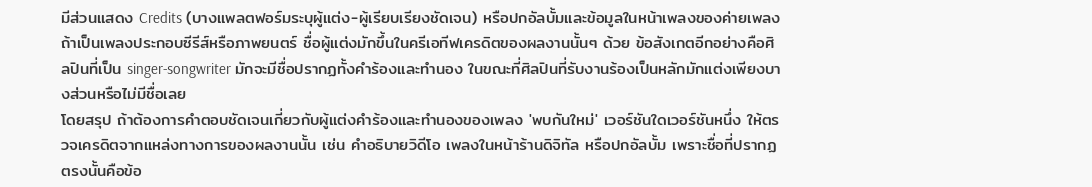มีส่วนแสดง Credits (บางแพลตฟอร์มระบุผู้แต่ง-ผู้เรียบเรียงชัดเจน) หรือปกอัลบั้มและข้อมูลในหน้าเพลงของค่ายเพลง ถ้าเป็นเพลงประกอบซีรีส์หรือภาพยนตร์ ชื่อผู้แต่งมักขึ้นในครีเอทีฟเครดิตของผลงานนั้นๆ ด้วย ข้อสังเกตอีกอย่างคือศิลปินที่เป็น singer-songwriter มักจะมีชื่อปรากฏทั้งคำร้องและทำนอง ในขณะที่ศิลปินที่รับงานร้องเป็นหลักมักแต่งเพียงบางส่วนหรือไม่มีชื่อเลย
โดยสรุป ถ้าต้องการคำตอบชัดเจนเกี่ยวกับผู้แต่งคำร้องและทำนองของเพลง 'พบกันใหม่' เวอร์ชันใดเวอร์ชันหนึ่ง ให้ตรวจเครดิตจากแหล่งทางการของผลงานนั้น เช่น คำอธิบายวิดีโอ เพลงในหน้าร้านดิจิทัล หรือปกอัลบั้ม เพราะชื่อที่ปรากฏตรงนั้นคือข้อ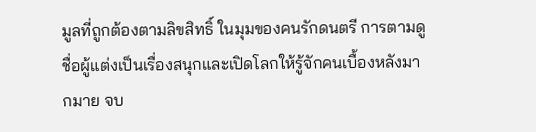มูลที่ถูกต้องตามลิขสิทธิ์ ในมุมของคนรักดนตรี การตามดูชื่อผู้แต่งเป็นเรื่องสนุกและเปิดโลกให้รู้จักคนเบื้องหลังมากมาย จบ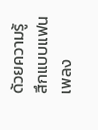ด้วยความรู้สึกแบบแฟนเพลง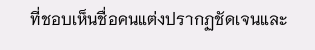ที่ชอบเห็นชื่อคนแต่งปรากฏชัดเจนและ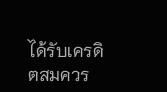ได้รับเครดิตสมควร